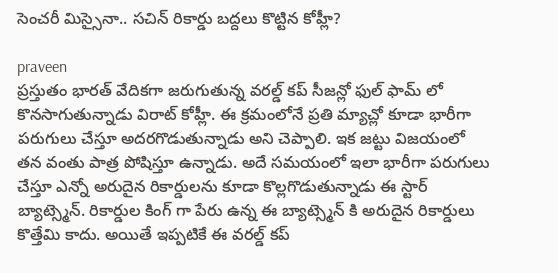సెంచరీ మిస్సైనా.. సచిన్ రికార్డు బద్దలు కొట్టిన కోహ్లీ?

praveen
ప్రస్తుతం భారత్ వేదికగా జరుగుతున్న వరల్డ్ కప్ సీజన్లో ఫుల్ ఫామ్ లో కొనసాగుతున్నాడు విరాట్ కోహ్లీ. ఈ క్రమంలోనే ప్రతి మ్యాచ్లో కూడా భారీగా పరుగులు చేస్తూ అదరగొడుతున్నాడు అని చెప్పాలి. ఇక జట్టు విజయంలో తన వంతు పాత్ర పోషిస్తూ ఉన్నాడు. అదే సమయంలో ఇలా భారీగా పరుగులు చేస్తూ ఎన్నో అరుదైన రికార్డులను కూడా కొల్లగొడుతున్నాడు ఈ స్టార్ బ్యాట్స్మెన్. రికార్డుల కింగ్ గా పేరు ఉన్న ఈ బ్యాట్స్మెన్ కి అరుదైన రికార్డులు కొత్తేమి కాదు. అయితే ఇప్పటికే ఈ వరల్డ్ కప్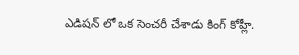ఎడిషన్ లో ఒక సెంచరీ చేశాడు కింగ్ కోహ్లీ.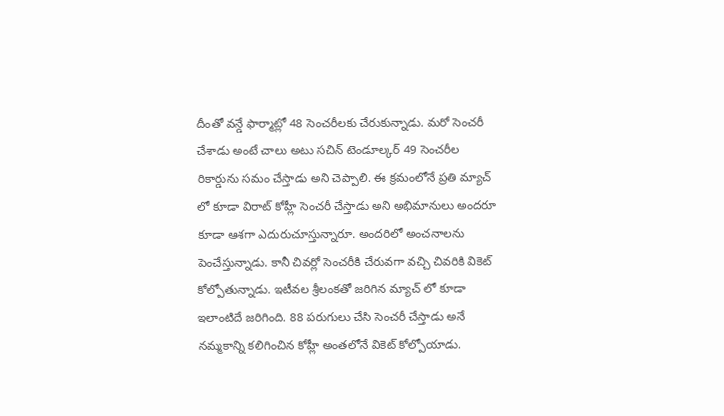దీంతో వన్డే ఫార్మాట్లో 48 సెంచరీలకు చేరుకున్నాడు. మరో సెంచరీ చేశాడు అంటే చాలు అటు సచిన్ టెండూల్కర్ 49 సెంచరీల రికార్డును సమం చేస్తాడు అని చెప్పాలి. ఈ క్రమంలోనే ప్రతి మ్యాచ్ లో కూడా విరాట్ కోహ్లీ సెంచరీ చేస్తాడు అని అభిమానులు అందరూ కూడా ఆశగా ఎదురుచూస్తున్నారూ. అందరిలో అంచనాలను పెంచేస్తున్నాడు. కానీ చివర్లో సెంచరీకి చేరువగా వచ్చి చివరికి వికెట్ కోల్పోతున్నాడు. ఇటీవల శ్రీలంకతో జరిగిన మ్యాచ్ లో కూడా ఇలాంటిదే జరిగింది. 88 పరుగులు చేసి సెంచరీ చేస్తాడు అనే నమ్మకాన్ని కలిగించిన కోహ్లీ అంతలోనే వికెట్ కోల్పోయాడు.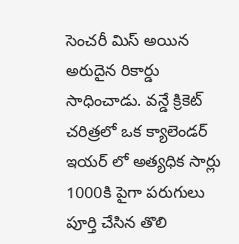సెంచరీ మిస్ అయిన అరుదైన రికార్డు సాధించాడు. వన్డే క్రికెట్ చరిత్రలో ఒక క్యాలెండర్ ఇయర్ లో అత్యధిక సార్లు 1000కి పైగా పరుగులు పూర్తి చేసిన తొలి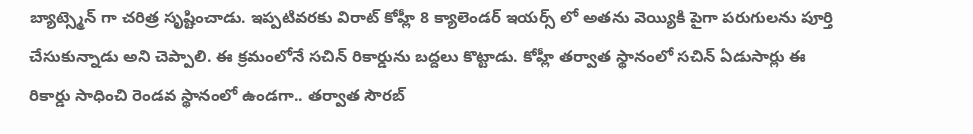బ్యాట్స్మెన్ గా చరిత్ర సృష్టించాడు. ఇప్పటివరకు విరాట్ కోహ్లీ 8 క్యాలెండర్ ఇయర్స్ లో అతను వెయ్యికి పైగా పరుగులను పూర్తి చేసుకున్నాడు అని చెప్పాలి. ఈ క్రమంలోనే సచిన్ రికార్డును బద్దలు కొట్టాడు. కోహ్లీ తర్వాత స్థానంలో సచిన్ ఏడుసార్లు ఈ రికార్డు సాధించి రెండవ స్థానంలో ఉండగా.. తర్వాత సౌరబ్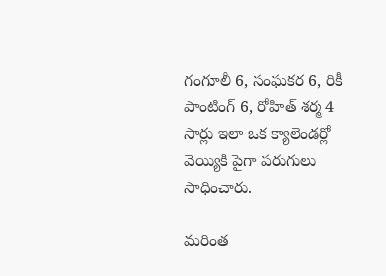గంగూలీ 6, సంఘకర 6, రికీ పాంటింగ్ 6, రోహిత్ శర్మ 4 సార్లు ఇలా ఒక క్యాలెండర్లో వెయ్యికి పైగా పరుగులు సాధించారు.

మరింత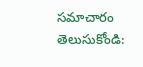సమాచారం తెలుసుకోండి: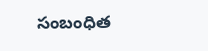సంబంధిత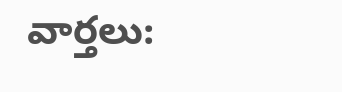వార్తలు: